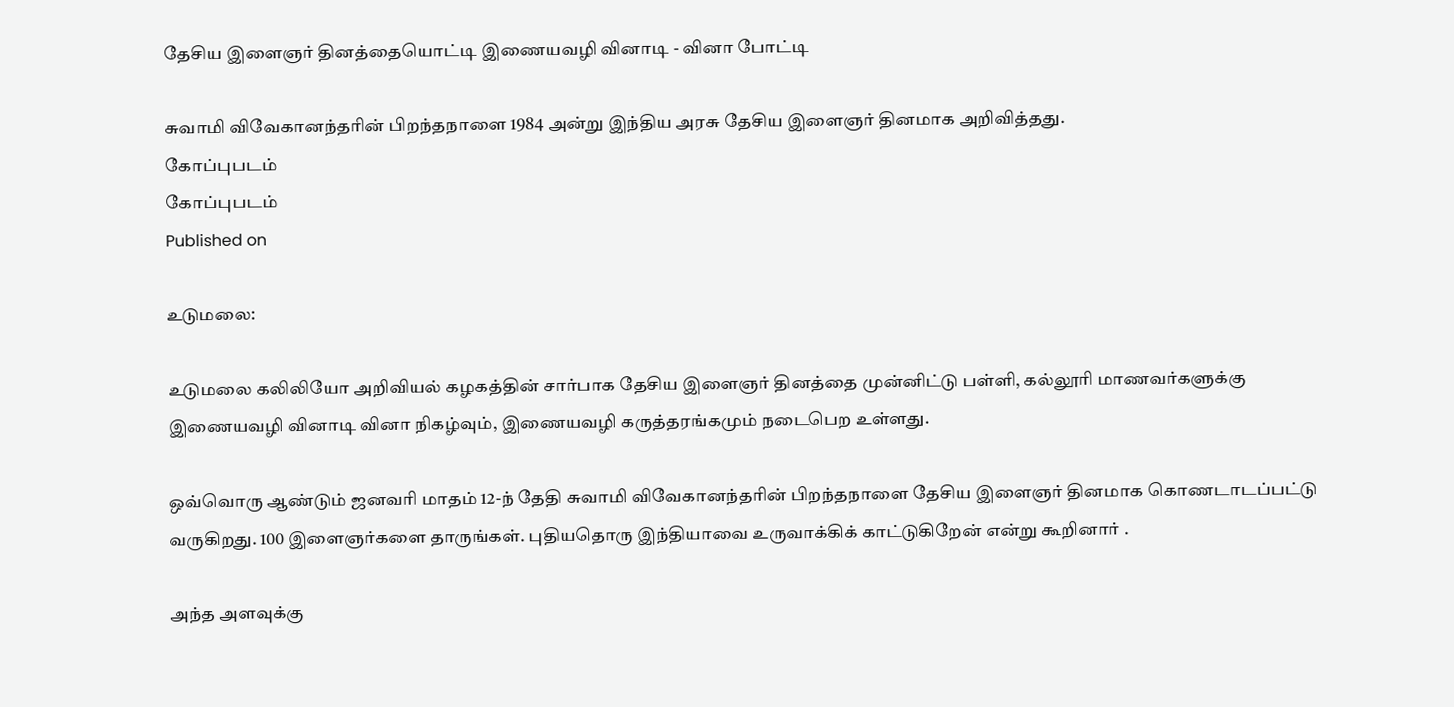தேசிய இளைஞர் தினத்தையொட்டி இணையவழி வினாடி - வினா போட்டி

சுவாமி விவேகானந்தரின் பிறந்தநாளை 1984 அன்று இந்திய அரசு தேசிய இளைஞர் தினமாக அறிவித்தது.
கோப்புபடம்
கோப்புபடம்
Published on

உடுமலை:

உடுமலை கலிலியோ அறிவியல் கழகத்தின் சார்பாக தேசிய இளைஞர் தினத்தை முன்னிட்டு பள்ளி, கல்லூரி மாணவர்களுக்கு இணையவழி வினாடி வினா நிகழ்வும், இணையவழி கருத்தரங்கமும் நடைபெற உள்ளது.

ஒவ்வொரு ஆண்டும் ஜனவரி மாதம் 12-ந் தேதி சுவாமி விவேகானந்தரின் பிறந்தநாளை தேசிய இளைஞர் தினமாக கொணடாடப்பட்டு வருகிறது. 100 இளைஞர்களை தாருங்கள். புதியதொரு இந்தியாவை உருவாக்கிக் காட்டுகிறேன் என்று கூறினார் .

அந்த அளவுக்கு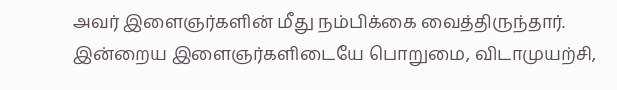அவர் இளைஞர்களின் மீது நம்பிக்கை வைத்திருந்தார். இன்றைய இளைஞர்களிடையே பொறுமை, விடாமுயற்சி,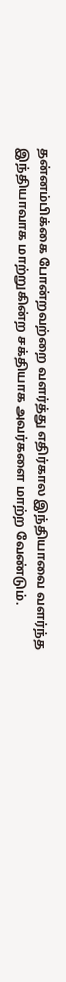தன்னம்பிக்கை போன்றவற்றை வளர்த்து எதிர்கால இந்தியாவை வளர்ந்த இந்தியாவாக மாற்றுகின்ற சக்தியாக அவர்களை மாற்ற வேண்டும்.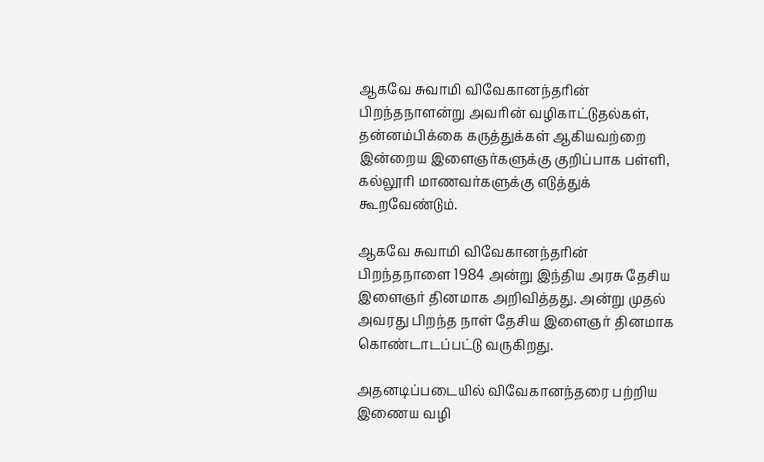ஆகவே சுவாமி விவேகானந்தரின் பிறந்தநாளன்று அவரின் வழிகாட்டுதல்கள், தன்னம்பிக்கை கருத்துக்கள் ஆகியவற்றை இன்றைய இளைஞர்களுக்கு குறிப்பாக பள்ளி, கல்லூரி மாணவர்களுக்கு எடுத்துக் கூறவேண்டும்.

ஆகவே சுவாமி விவேகானந்தரின் பிறந்தநாளை 1984 அன்று இந்திய அரசு தேசிய இளைஞர் தினமாக அறிவித்தது. அன்று முதல் அவரது பிறந்த நாள் தேசிய இளைஞர் தினமாக கொண்டாடப்பட்டு வருகிறது.

அதனடிப்படையில் விவேகானந்தரை பற்றிய இணைய வழி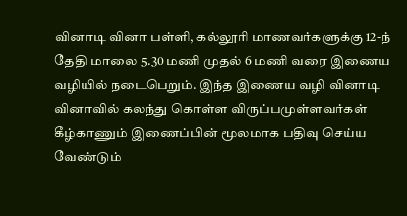வினாடி வினா பள்ளி, கல்லூரி மாணவர்களுக்கு 12-ந் தேதி மாலை 5.30 மணி முதல் 6 மணி வரை இணைய வழியில் நடைபெறும். இந்த இணைய வழி வினாடி வினாவில் கலந்து கொள்ள விருப்பமுள்ளவர்கள் கீழ்காணும் இணைப்பின் மூலமாக பதிவு செய்ய வேண்டும்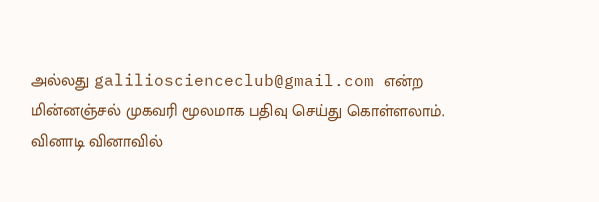அல்லது galilioscienceclub@gmail.com என்ற மின்னஞ்சல் முகவரி மூலமாக பதிவு செய்து கொள்ளலாம். வினாடி வினாவில்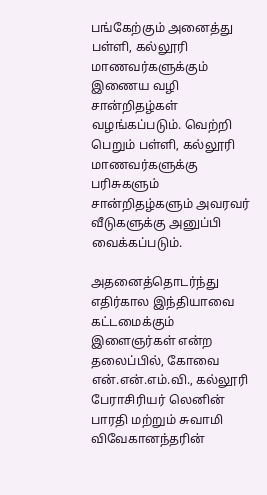பங்கேற்கும் அனைத்து பள்ளி, கல்லூரி மாணவர்களுக்கும் இணைய வழி சான்றிதழ்கள் வழங்கப்படும். வெற்றி பெறும் பள்ளி, கல்லூரி மாணவர்களுக்கு பரிசுகளும் சான்றிதழ்களும் அவரவர் வீடுகளுக்கு அனுப்பி வைக்கப்படும்.

அதனைத்தொடர்ந்து எதிர்கால இந்தியாவை கட்டமைக்கும் இளைஞர்கள் என்ற தலைப்பில், கோவை என்.என்.எம்.வி., கல்லூரி பேராசிரியர் லெனின் பாரதி மற்றும் சுவாமி விவேகானந்தரின்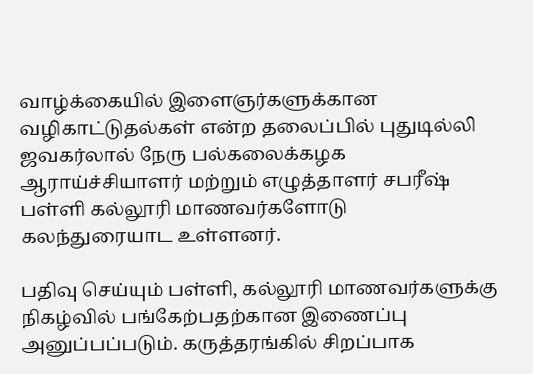வாழ்க்கையில் இளைஞர்களுக்கான வழிகாட்டுதல்கள் என்ற தலைப்பில் புதுடில்லி ஜவகர்லால் நேரு பல்கலைக்கழக ஆராய்ச்சியாளர் மற்றும் எழுத்தாளர் சபரீஷ் பள்ளி கல்லூரி மாணவர்களோடு கலந்துரையாட உள்ளனர்.

பதிவு செய்யும் பள்ளி, கல்லூரி மாணவர்களுக்கு நிகழ்வில் பங்கேற்பதற்கான இணைப்பு அனுப்பப்படும். கருத்தரங்கில் சிறப்பாக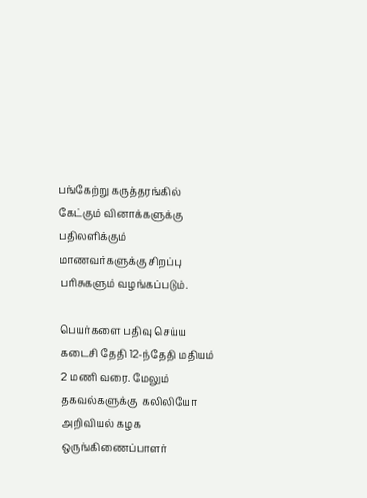பங்கேற்று கருத்தரங்கில் கேட்கும் வினாக்களுக்கு பதிலளிக்கும் மாணவர்களுக்கு சிறப்பு பரிசுகளும் வழங்கப்படும்.

பெயர்களை பதிவு செய்ய கடைசி தேதி 12-ந்தேதி மதியம் 2 மணி வரை. மேலும் தகவல்களுக்கு  கலிலியோ அறிவியல் கழக ஒருங்கிணைப்பாளர்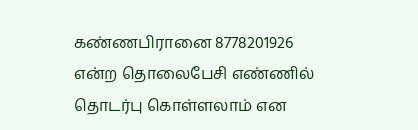கண்ணபிரானை 8778201926 என்ற தொலைபேசி எண்ணில் தொடர்பு கொள்ளலாம் என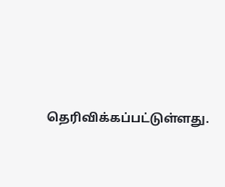தெரிவிக்கப்பட்டுள்ளது.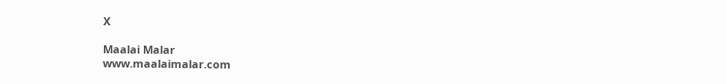X

Maalai Malar
www.maalaimalar.com